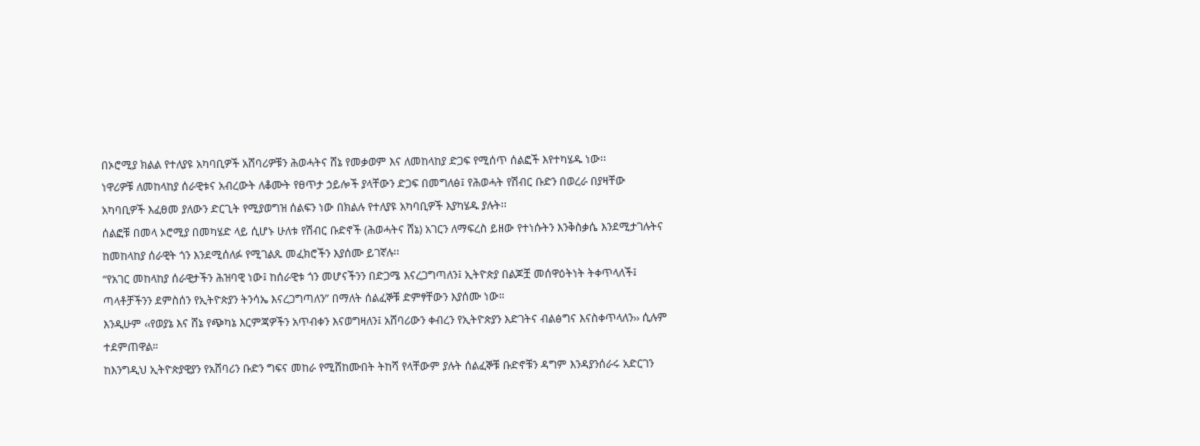በኦሮሚያ ክልል የተለያዩ አካባቢዎች አሸባሪዎቹን ሕወሓትና ሸኔ የመቃወም እና ለመከላከያ ድጋፍ የሚሰጥ ሰልፎች እየተካሄዱ ነው፡፡
ነዋሪዎቹ ለመከላከያ ሰራዊቱና አብረውት ለቆሙት የፀጥታ ኃይሎች ያላቸውን ድጋፍ በመግለፅ፤ የሕወሓት የሽብር ቡድን በወረራ በያዛቸው አካባቢዎች እፈፀመ ያለውን ድርጊት የሚያወግዝ ሰልፍን ነው በክልሉ የተለያዩ አካባቢዎች እያካሄዱ ያሉት፡፡
ሰልፎቹ በመላ ኦሮሚያ በመካሄድ ላይ ሲሆኑ ሁለቱ የሽብር ቡድኖች (ሕወሓትና ሸኔ) አገርን ለማፍረስ ይዘው የተነሱትን እንቅስቃሴ እንደሚታገሉትና ከመከላከያ ሰራዊት ጎን እንደሚሰለፉ የሚገልጹ መፈክሮችን እያሰሙ ይገኛሉ፡፡
“የአገር መከላከያ ሰራዊታችን ሕዝባዊ ነው፤ ከሰራዊቱ ጎን መሆናችንን በድጋሜ እናረጋግጣለን፤ ኢትዮጵያ በልጆቿ መሰዋዕትነት ትቀጥላለች፤ ጣላቶቻችንን ደምስሰን የኢትዮጵያን ትንሳኤ እናረጋግጣለን” በማለት ሰልፈኞቹ ድምፃቸውን እያሰሙ ነው።
እንዲሁም ‹‹የወያኔ እና ሸኔ የጭካኔ እርምጃዎችን አጥብቀን እናወግዛለን፤ አሸባሪውን ቀብረን የኢትዮጵያን እድገትና ብልፅግና እናስቀጥላለን›› ሲሉም ተደምጠዋል።
ከእንግዲህ ኢትዮጵያዊያን የአሸባሪን ቡድን ግፍና መከራ የሚሸከሙበት ትከሻ የላቸውም ያሉት ሰልፈኞቹ ቡድኖቹን ዳግም እንዳያንሰራሩ አድርገን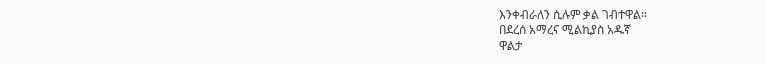እንቀብራለን ሲሉም ቃል ገብተዋል።
በደረሰ አማረና ሚልኪያስ አዱኛ
ዋልታ